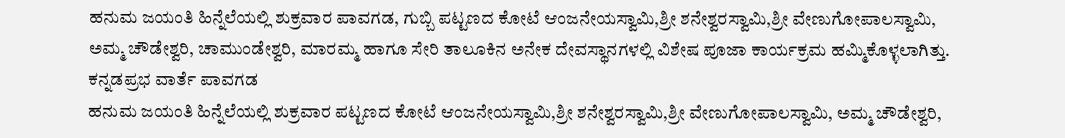ಹನುಮ ಜಯಂತಿ ಹಿನ್ನೆಲೆಯಲ್ಲಿ ಶುಕ್ರವಾರ ಪಾವಗಡ, ಗುಬ್ಬಿ ಪಟ್ಟಣದ ಕೋಟೆ ಆಂಜನೇಯಸ್ವಾಮಿ,ಶ್ರೀ ಶನೇಶ್ವರಸ್ವಾಮಿ,ಶ್ರೀ ವೇಣುಗೋಪಾಲಸ್ವಾಮಿ, ಅಮ್ಮ ಚೌಡೇಶ್ವರಿ, ಚಾಮುಂಡೇಶ್ವರಿ, ಮಾರಮ್ಮ ಹಾಗೂ ಸೇರಿ ತಾಲೂಕಿನ ಅನೇಕ ದೇವಸ್ಥಾನಗಳಲ್ಲಿ ವಿಶೇಷ ಪೂಜಾ ಕಾರ್ಯಕ್ರಮ ಹಮ್ಮಿಕೊಳ್ಳಲಾಗಿತ್ತು.
ಕನ್ನಡಪ್ರಭ ವಾರ್ತೆ ಪಾವಗಡ
ಹನುಮ ಜಯಂತಿ ಹಿನ್ನೆಲೆಯಲ್ಲಿ ಶುಕ್ರವಾರ ಪಟ್ಟಣದ ಕೋಟೆ ಆಂಜನೇಯಸ್ವಾಮಿ,ಶ್ರೀ ಶನೇಶ್ವರಸ್ವಾಮಿ,ಶ್ರೀ ವೇಣುಗೋಪಾಲಸ್ವಾಮಿ, ಅಮ್ಮ ಚೌಡೇಶ್ವರಿ,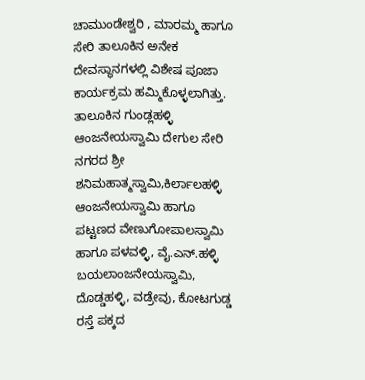ಚಾಮುಂಡೇಶ್ವರಿ , ಮಾರಮ್ಮ ಹಾಗೂ ಸೇರಿ ತಾಲೂಕಿನ ಅನೇಕ ದೇವಸ್ಥಾನಗಳಲ್ಲಿ ವಿಶೇಷ ಪೂಜಾ ಕಾರ್ಯಕ್ರಮ ಹಮ್ಮಿಕೊಳ್ಳಲಾಗಿತ್ತು.
ತಾಲೂಕಿನ ಗುಂಡ್ಲಹಳ್ಳಿ ಆಂಜನೇಯಸ್ವಾಮಿ ದೇಗುಲ ಸೇರಿ ನಗರದ ಶ್ರೀ ಶನಿಮಹಾತ್ಮಸ್ವಾಮಿ,ಕಿರ್ಲಾಲಹಳ್ಳಿ ಆಂಜನೇಯಸ್ವಾಮಿ ಹಾಗೂ ಪಟ್ಟಣದ ವೇಣುಗೋಪಾಲಸ್ವಾಮಿ ಹಾಗೂ ಪಳವಳ್ಳಿ, ವೈ.ಎನ್.ಹಳ್ಳಿ ಬಯಲಾಂಜನೇಯಸ್ವಾಮಿ, ದೊಡ್ಡಹಳ್ಳಿ, ವಡ್ರೇವು, ಕೋಟಗುಡ್ಡ ರಸ್ತೆ ಪಕ್ಕದ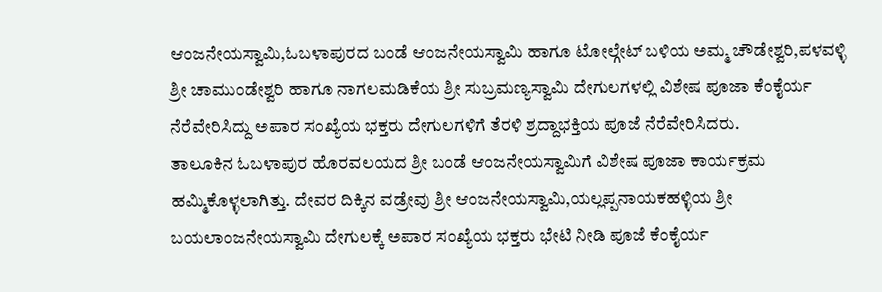ಆಂಜನೇಯಸ್ವಾಮಿ,ಓಬಳಾಪುರದ ಬಂಡೆ ಆಂಜನೇಯಸ್ವಾಮಿ ಹಾಗೂ ಟೋಲ್ಗೇಟ್ ಬಳಿಯ ಅಮ್ಮ ಚೌಡೇಶ್ವರಿ,ಪಳವಳ್ಳಿ ಶ್ರೀ ಚಾಮುಂಡೇಶ್ವರಿ ಹಾಗೂ ನಾಗಲಮಡಿಕೆಯ ಶ್ರೀ ಸುಬ್ರಮಣ್ಯಸ್ವಾಮಿ ದೇಗುಲಗಳಲ್ಲಿ ವಿಶೇಷ ಪೂಜಾ ಕೆಂಕೈರ್ಯ ನೆರೆವೇರಿಸಿದ್ದು ಅಪಾರ ಸಂಖ್ಯೆಯ ಭಕ್ತರು ದೇಗುಲಗಳಿಗೆ ತೆರಳಿ ಶ್ರದ್ದಾಭಕ್ತಿಯ ಪೂಜೆ ನೆರೆವೇರಿಸಿದರು.
ತಾಲೂಕಿನ ಓಬಳಾಪುರ ಹೊರವಲಯದ ಶ್ರೀ ಬಂಡೆ ಆಂಜನೇಯಸ್ವಾಮಿಗೆ ವಿಶೇಷ ಪೂಜಾ ಕಾರ್ಯಕ್ರಮ ಹಮ್ಮಿಕೊಳ್ಳಲಾಗಿತ್ತು. ದೇವರ ದಿಕ್ಕಿನ ವಡ್ರೇವು ಶ್ರೀ ಆಂಜನೇಯಸ್ವಾಮಿ,ಯಲ್ಲಪ್ಪನಾಯಕಹಳ್ಳಿಯ ಶ್ರೀ ಬಯಲಾಂಜನೇಯಸ್ವಾಮಿ ದೇಗುಲಕ್ಕೆ ಅಪಾರ ಸಂಖ್ಯೆಯ ಭಕ್ತರು ಭೇಟಿ ನೀಡಿ ಪೂಜೆ ಕೆಂಕೈರ್ಯ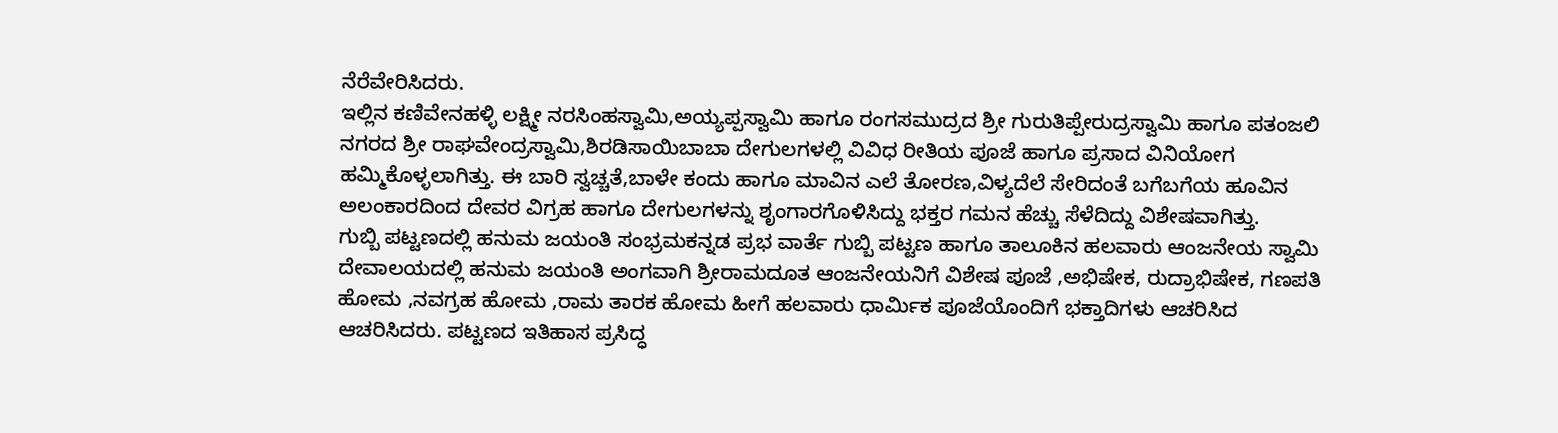ನೆರೆವೇರಿಸಿದರು.
ಇಲ್ಲಿನ ಕಣಿವೇನಹಳ್ಳಿ ಲಕ್ಷ್ಮೀ ನರಸಿಂಹಸ್ವಾಮಿ,ಅಯ್ಯಪ್ಪಸ್ವಾಮಿ ಹಾಗೂ ರಂಗಸಮುದ್ರದ ಶ್ರೀ ಗುರುತಿಪ್ಪೇರುದ್ರಸ್ವಾಮಿ ಹಾಗೂ ಪತಂಜಲಿ ನಗರದ ಶ್ರೀ ರಾಘವೇಂದ್ರಸ್ವಾಮಿ,ಶಿರಡಿಸಾಯಿಬಾಬಾ ದೇಗುಲಗಳಲ್ಲಿ ವಿವಿಧ ರೀತಿಯ ಪೂಜೆ ಹಾಗೂ ಪ್ರಸಾದ ವಿನಿಯೋಗ ಹಮ್ಮಿಕೊಳ್ಳಲಾಗಿತ್ತು. ಈ ಬಾರಿ ಸ್ವಚ್ಚತೆ,ಬಾಳೇ ಕಂದು ಹಾಗೂ ಮಾವಿನ ಎಲೆ ತೋರಣ,ವಿಳ್ಯದೆಲೆ ಸೇರಿದಂತೆ ಬಗೆಬಗೆಯ ಹೂವಿನ ಅಲಂಕಾರದಿಂದ ದೇವರ ವಿಗ್ರಹ ಹಾಗೂ ದೇಗುಲಗಳನ್ನು ಶೃಂಗಾರಗೊಳಿಸಿದ್ದು ಭಕ್ತರ ಗಮನ ಹೆಚ್ಚು ಸೆಳೆದಿದ್ದು ವಿಶೇಷವಾಗಿತ್ತು.
ಗುಬ್ಬಿ ಪಟ್ಟಣದಲ್ಲಿ ಹನುಮ ಜಯಂತಿ ಸಂಭ್ರಮಕನ್ನಡ ಪ್ರಭ ವಾರ್ತೆ ಗುಬ್ಬಿ ಪಟ್ಟಣ ಹಾಗೂ ತಾಲೂಕಿನ ಹಲವಾರು ಆಂಜನೇಯ ಸ್ವಾಮಿ ದೇವಾಲಯದಲ್ಲಿ ಹನುಮ ಜಯಂತಿ ಅಂಗವಾಗಿ ಶ್ರೀರಾಮದೂತ ಆಂಜನೇಯನಿಗೆ ವಿಶೇಷ ಪೂಜೆ ,ಅಭಿಷೇಕ, ರುದ್ರಾಭಿಷೇಕ, ಗಣಪತಿ ಹೋಮ ,ನವಗ್ರಹ ಹೋಮ ,ರಾಮ ತಾರಕ ಹೋಮ ಹೀಗೆ ಹಲವಾರು ಧಾರ್ಮಿಕ ಪೂಜೆಯೊಂದಿಗೆ ಭಕ್ತಾದಿಗಳು ಆಚರಿಸಿದ ಆಚರಿಸಿದರು. ಪಟ್ಟಣದ ಇತಿಹಾಸ ಪ್ರಸಿದ್ಧ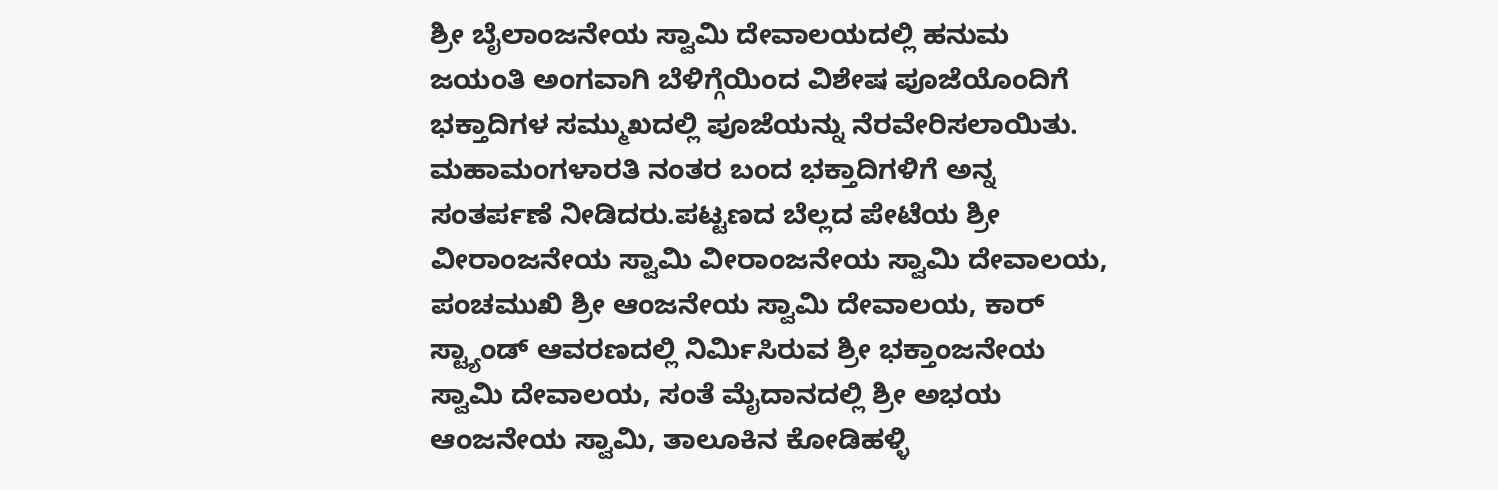ಶ್ರೀ ಬೈಲಾಂಜನೇಯ ಸ್ವಾಮಿ ದೇವಾಲಯದಲ್ಲಿ ಹನುಮ ಜಯಂತಿ ಅಂಗವಾಗಿ ಬೆಳಿಗ್ಗೆಯಿಂದ ವಿಶೇಷ ಪೂಜೆಯೊಂದಿಗೆ ಭಕ್ತಾದಿಗಳ ಸಮ್ಮುಖದಲ್ಲಿ ಪೂಜೆಯನ್ನು ನೆರವೇರಿಸಲಾಯಿತು. ಮಹಾಮಂಗಳಾರತಿ ನಂತರ ಬಂದ ಭಕ್ತಾದಿಗಳಿಗೆ ಅನ್ನ ಸಂತರ್ಪಣೆ ನೀಡಿದರು.ಪಟ್ಟಣದ ಬೆಲ್ಲದ ಪೇಟೆಯ ಶ್ರೀ ವೀರಾಂಜನೇಯ ಸ್ವಾಮಿ ವೀರಾಂಜನೇಯ ಸ್ವಾಮಿ ದೇವಾಲಯ, ಪಂಚಮುಖಿ ಶ್ರೀ ಆಂಜನೇಯ ಸ್ವಾಮಿ ದೇವಾಲಯ, ಕಾರ್ ಸ್ಟ್ಯಾಂಡ್ ಆವರಣದಲ್ಲಿ ನಿರ್ಮಿಸಿರುವ ಶ್ರೀ ಭಕ್ತಾಂಜನೇಯ ಸ್ವಾಮಿ ದೇವಾಲಯ, ಸಂತೆ ಮೈದಾನದಲ್ಲಿ ಶ್ರೀ ಅಭಯ ಆಂಜನೇಯ ಸ್ವಾಮಿ, ತಾಲೂಕಿನ ಕೋಡಿಹಳ್ಳಿ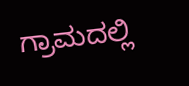ಗ್ರಾಮದಲ್ಲಿ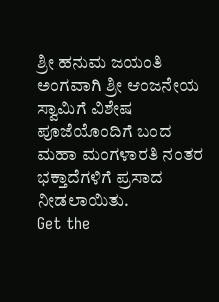ಶ್ರೀ ಹನುಮ ಜಯಂತಿ ಅಂಗವಾಗಿ ಶ್ರೀ ಆಂಜನೇಯ ಸ್ವಾಮಿಗೆ ವಿಶೇಷ ಪೂಜೆಯೊಂದಿಗೆ ಬಂದ ಮಹಾ ಮಂಗಳಾರತಿ ನಂತರ ಭಕ್ತಾದೆಗಳಿಗೆ ಪ್ರಸಾದ ನೀಡಲಾಯಿತು.
Get the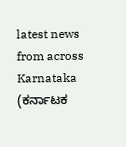latest news from across Karnataka (ಕರ್ನಾಟಕ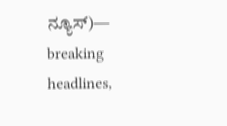ನ್ಯೂಸ್)— breaking headlines,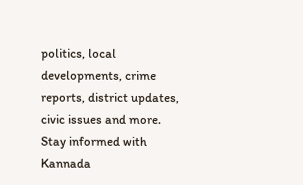politics, local developments, crime reports, district updates, civic issues and more. Stay informed with Kannada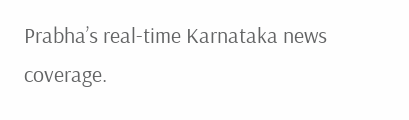Prabha’s real‑time Karnataka news coverage.